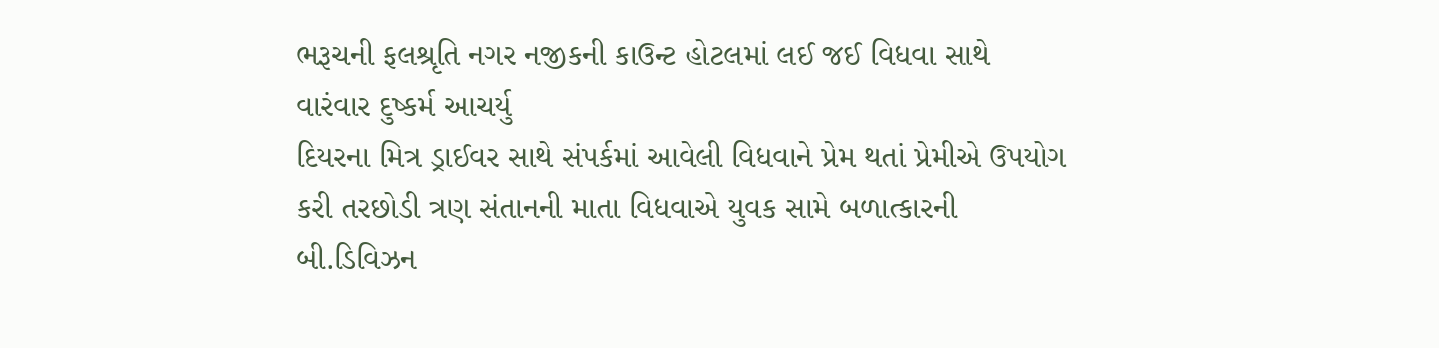ભરૂચની ફલશ્રૃતિ નગર નજીકની કાઉન્ટ હોટલમાં લઈ જઈ વિધવા સાથે વારંવાર દુષ્કર્મ આચર્યુ
દિયરના મિત્ર ડ્રાઈવર સાથે સંપર્કમાં આવેલી વિધવાને પ્રેમ થતાં પ્રેમીએ ઉપયોગ કરી તરછોડી ત્રણ સંતાનની માતા વિધવાએ યુવક સામે બળાત્કારની બી.ડિવિઝન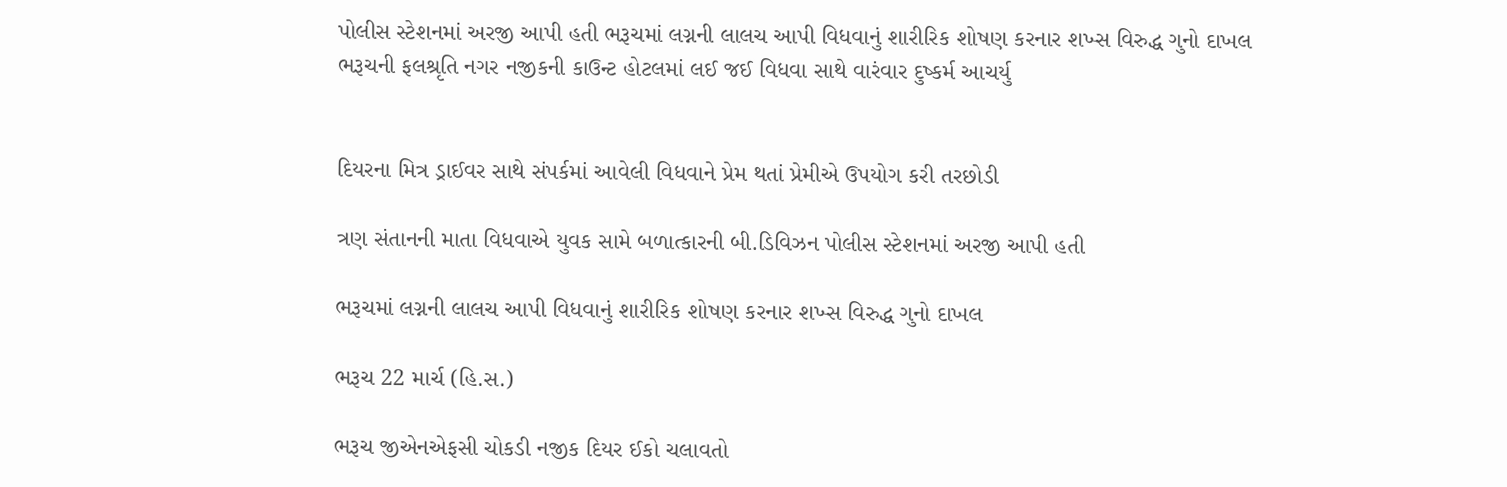પોલીસ સ્ટેશનમાં અરજી આપી હતી ભરૂચમાં લગ્નની લાલચ આપી વિધવાનું શારીરિક શોષણ કરનાર શખ્સ વિરુદ્ધ ગુનો દાખલ
ભરૂચની ફલશ્રૃતિ નગર નજીકની કાઉન્ટ હોટલમાં લઈ જઈ વિધવા સાથે વારંવાર દુષ્કર્મ આચર્યુ


દિયરના મિત્ર ડ્રાઈવર સાથે સંપર્કમાં આવેલી વિધવાને પ્રેમ થતાં પ્રેમીએ ઉપયોગ કરી તરછોડી

ત્રણ સંતાનની માતા વિધવાએ યુવક સામે બળાત્કારની બી.ડિવિઝન પોલીસ સ્ટેશનમાં અરજી આપી હતી

ભરૂચમાં લગ્નની લાલચ આપી વિધવાનું શારીરિક શોષણ કરનાર શખ્સ વિરુદ્ધ ગુનો દાખલ

ભરૂચ 22 માર્ચ (હિ.સ.)

ભરૂચ જીએનએફસી ચોકડી નજીક દિયર ઈકો ચલાવતો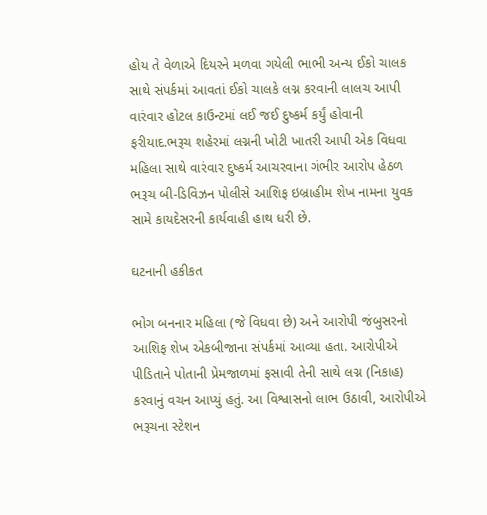હોય તે વેળાએ દિયરને મળવા ગયેલી ભાભી અન્ય ઈકો ચાલક સાથે સંપર્કમાં આવતાં ઈકો ચાલકે લગ્ન કરવાની લાલચ આપી વારંવાર હોટલ કાઉન્ટમાં લઈ જઈ દુષ્કર્મ કર્યું હોવાની ફરીયાદ.ભરૂચ શહેરમાં લગ્નની ખોટી ખાતરી આપી એક વિધવા મહિલા સાથે વારંવાર દુષ્કર્મ આચરવાના ગંભીર આરોપ હેઠળ ભરૂચ બી-ડિવિઝન પોલીસે આશિફ ઇબ્રાહીમ શેખ નામના યુવક સામે કાયદેસરની કાર્યવાહી હાથ ધરી છે.

ઘટનાની હકીકત

ભોગ બનનાર મહિલા (જે વિધવા છે) અને આરોપી જંબુસરનો આશિફ શેખ એકબીજાના સંપર્કમાં આવ્યા હતા. આરોપીએ પીડિતાને પોતાની પ્રેમજાળમાં ફસાવી તેની સાથે લગ્ન (નિકાહ) કરવાનું વચન આપ્યું હતું. આ વિશ્વાસનો લાભ ઉઠાવી, આરોપીએ ભરૂચના સ્ટેશન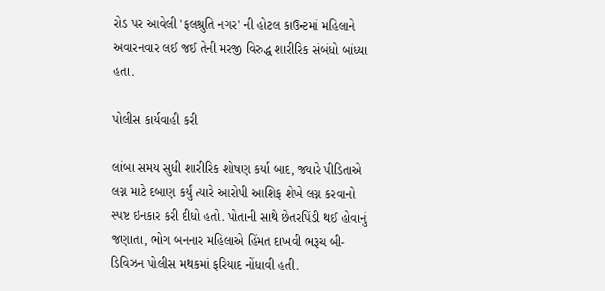રોડ પર આવેલી 'ફલશ્રુતિ નગર' ની હોટલ કાઉન્ટમાં મહિલાને અવારનવાર લઈ જઈ તેની મરજી વિરુદ્ધ શારીરિક સંબંધો બાંધ્યા હતા.

પોલીસ કાર્યવાહી કરી

લાંબા સમય સુધી શારીરિક શોષણ કર્યા બાદ, જ્યારે પીડિતાએ લગ્ન માટે દબાણ કર્યું ત્યારે આરોપી આશિફ શેખે લગ્ન કરવાનો સ્પષ્ટ ઇનકાર કરી દીધો હતો. પોતાની સાથે છેતરપિંડી થઈ હોવાનું જણાતા, ભોગ બનનાર મહિલાએ હિંમત દાખવી ભરૂચ બી-ડિવિઝન પોલીસ મથકમાં ફરિયાદ નોંધાવી હતી.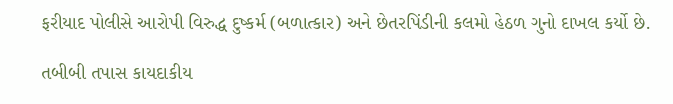ફરીયાદ પોલીસે આરોપી વિરુદ્ધ દુષ્કર્મ (બળાત્કાર) અને છેતરપિંડીની કલમો હેઠળ ગુનો દાખલ કર્યો છે.

તબીબી તપાસ કાયદાકીય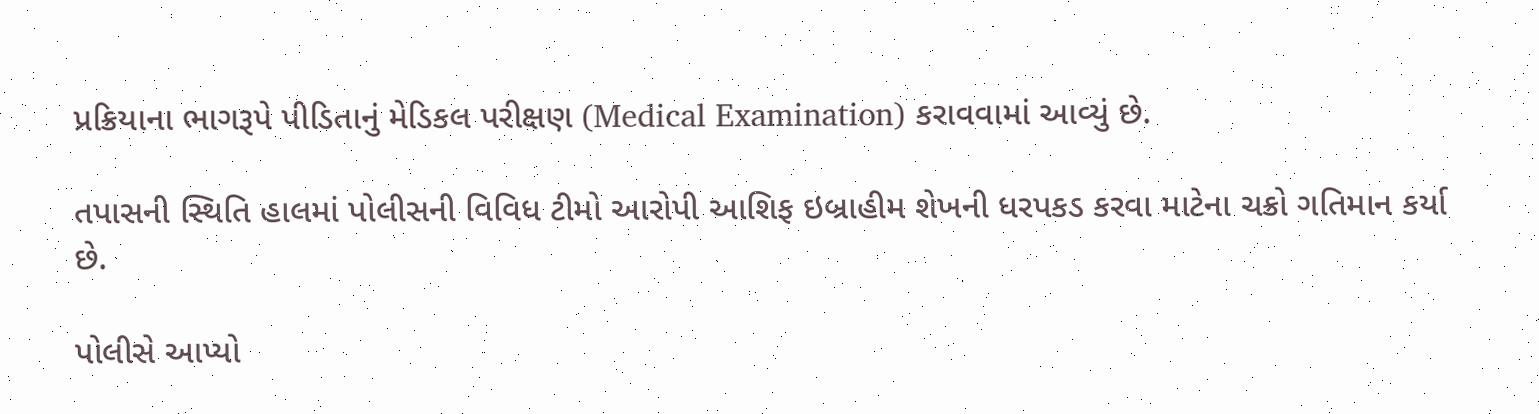પ્રક્રિયાના ભાગરૂપે પીડિતાનું મેડિકલ પરીક્ષણ (Medical Examination) કરાવવામાં આવ્યું છે.

તપાસની સ્થિતિ હાલમાં પોલીસની વિવિધ ટીમો આરોપી આશિફ ઇબ્રાહીમ શેખની ધરપકડ કરવા માટેના ચક્રો ગતિમાન કર્યા છે.

પોલીસે આપ્યો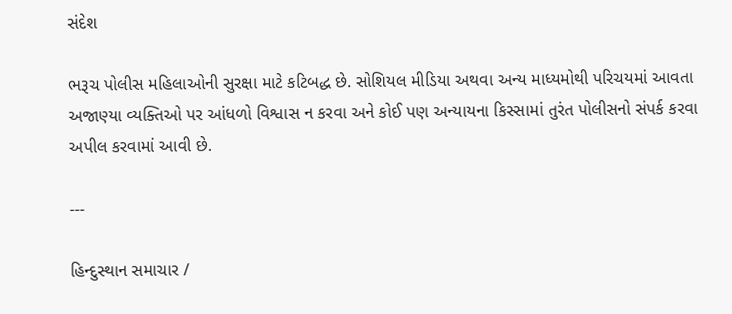સંદેશ

ભરૂચ પોલીસ મહિલાઓની સુરક્ષા માટે કટિબદ્ધ છે. સોશિયલ મીડિયા અથવા અન્ય માધ્યમોથી પરિચયમાં આવતા અજાણ્યા વ્યક્તિઓ પર આંધળો વિશ્વાસ ન કરવા અને કોઈ પણ અન્યાયના કિસ્સામાં તુરંત પોલીસનો સંપર્ક કરવા અપીલ કરવામાં આવી છે.

---

હિન્દુસ્થાન સમાચાર /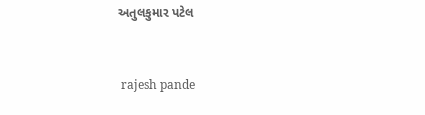અતુલકુમાર પટેલ


 rajesh pande